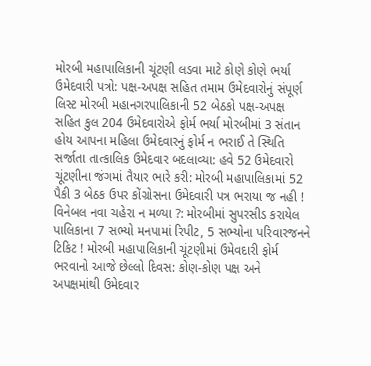મોરબી મહાપાલિકાની ચૂંટણી લડવા માટે કોણે કોણે ભર્યા ઉમેદવારી પત્રો: પક્ષ-અપક્ષ સહિત તમામ ઉમેદવારોનું સંપૂર્ણ લિસ્ટ મોરબી મહાનગરપાલિકાની 52 બેઠકો પક્ષ-અપક્ષ સહિત કુલ 204 ઉમેદવારોએ ફોર્મ ભર્યા મોરબીમાં 3 સંતાન હોય આપના મહિલા ઉમેદવારનું ફોર્મ ન ભરાઈ તે સ્થિતિ સર્જાતા તાત્કાલિક ઉમેદવાર બદલાવ્યા: હવે 52 ઉમેદવારો ચૂંટણીના જંગમાં તૈયાર ભારે કરી: મોરબી મહાપાલિકામાં 52 પૈકી 3 બેઠક ઉપર કોંગ્રોસના ઉમેદવારી પત્ર ભરાયા જ નહી ! વિનેબલ નવા ચહેરા ન મળ્યા ?: મોરબીમાં સુપરસીડ કરાયેલ પાલિકાના 7 સભ્યો મનપામાં રિપીટ, 5 સભ્યોના પરિવારજનને ટિકિટ ! મોરબી મહાપાલિકાની ચૂંટણીમાં ઉમેવદારી ફોર્મ ભરવાનો આજે છેલ્લો દિવસ: કોણ-કોણ પક્ષ અને અપક્ષમાંથી ઉમેદવાર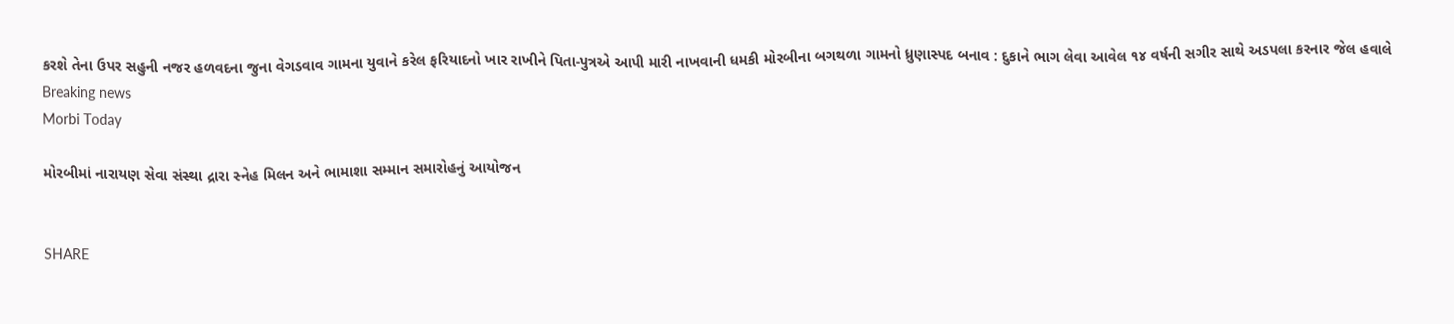કરશે તેના ઉપર સહુની નજર હળવદના જુના વેગડવાવ ગામના યુવાને કરેલ ફરિયાદનો ખાર રાખીને પિતા-પુત્રએ આપી મારી નાખવાની ધમકી મોરબીના બગથળા ગામનો ધ્રુણાસ્પદ બનાવ : દુકાને ભાગ લેવા આવેલ ૧૪ વર્ષની સગીર સાથે અડપલા કરનાર જેલ હવાલે
Breaking news
Morbi Today

મોરબીમાં નારાયણ સેવા સંસ્થા દ્રારા સ્નેહ મિલન અને ભામાશા સમ્માન સમારોહનું આયોજન


SHARE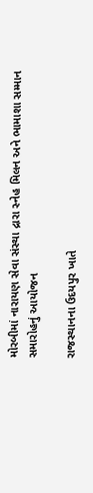મોરબીમાં નારાયણ સેવા સંસ્થા દ્રારા સ્નેહ મિલન અને ભામાશા સમ્માન સમારોહનું આયોજન

રાજસ્થાનના ઉદયપુર ખાતે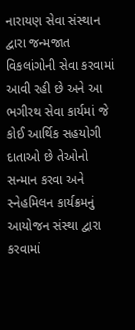નારાયણ સેવા સંસ્થાન દ્વારા જન્મજાત વિકલાંગોની સેવા કરવામાં આવી રહી છે અને આ ભગીરથ સેવા કાર્યમાં જે કોઈ આર્થિક સહયોગી દાતાઓ છે તેઓનો સન્માન કરવા અને સ્નેહમિલન કાર્યક્રમનું આયોજન સંસ્થા દ્વારા કરવામાં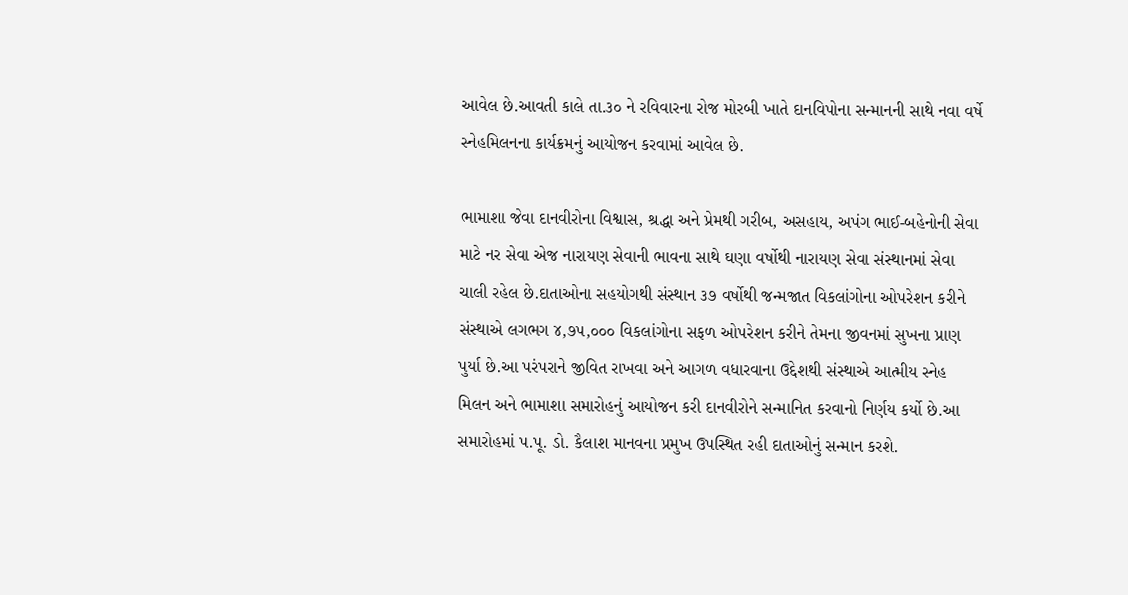આવેલ છે.આવતી કાલે તા.૩૦ ને રવિવારના રોજ મોરબી ખાતે દાનવિપોના સન્માનની સાથે નવા વર્ષે સ્નેહમિલનના કાર્યક્રમનું આયોજન કરવામાં આવેલ છે.

ભામાશા જેવા દાનવીરોના વિશ્વાસ, શ્રદ્ધા અને પ્રેમથી ગરીબ, અસહાય, અપંગ ભાઈ-બહેનોની સેવા માટે નર સેવા એજ નારાયણ સેવાની ભાવના સાથે ઘણા વર્ષોથી નારાયણ સેવા સંસ્થાનમાં સેવા ચાલી રહેલ છે.દાતાઓના સહયોગથી સંસ્થાન ૩૭ વર્ષોથી જન્મજાત વિકલાંગોના ઓપરેશન કરીને સંસ્થાએ લગભગ ૪,૭૫,૦૦૦ વિકલાંગોના સફળ ઓપરેશન કરીને તેમના જીવનમાં સુખના પ્રાણ પુર્યા છે.આ પરંપરાને જીવિત રાખવા અને આગળ વધારવાના ઉદ્દેશથી સંસ્થાએ આત્મીય સ્નેહ મિલન અને ભામાશા સમારોહનું આયોજન કરી દાનવીરોને સન્માનિત કરવાનો નિર્ણય કર્યો છે.આ સમારોહમાં પ.પૂ. ડો. કૈલાશ માનવના પ્રમુખ ઉપસ્થિત રહી દાતાઓનું સન્માન કરશે.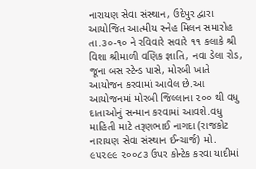નારાયણ સેવા સંસ્થાન, ઉદેપુર દ્વારા આયોજિત આત્મીય સ્નેહ મિલન સમારોહ તા.૩૦-૧૦ ને રવિવારે સવારે ૧૧ કલાકે શ્રી વિશા શ્રીમાળી વણિક જ્ઞાતિ, નવા ડેલા રોડ, જૂના બસ સ્ટેન્ડ પાસે, મોરબી ખાતે આયોજન કરવામાં આવેલ છે.આ આયોજનમાં મોરબી જિલ્લાના ૨૦૦ થી વધુ દાતાઓનું સન્માન કરવામાં આવશે.વધુ માહિતી માટે તરૂણભાઈ નાગદા (રાજકોટ નારાયણ સેવા સંસ્થાન ઈન્ચાર્જ) મો. ૯૫૨૯૯ ૨૦૦૮૩ ઉપર કોન્ટેક કરવા યાદીમાં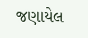જણાયેલ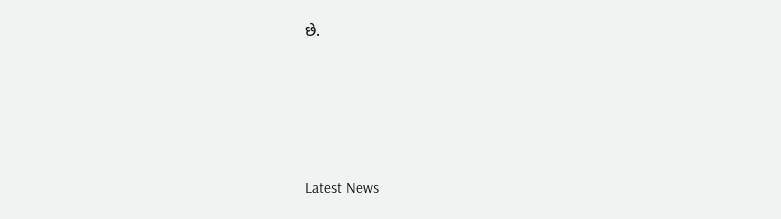છે.






Latest News